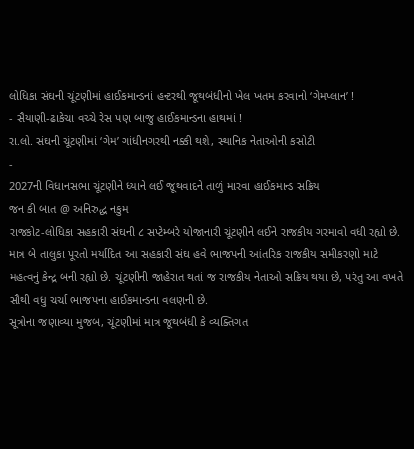લોધિકા સંઘની ચૂંટણીમાં હાઈકમાન્ડનાં હન્ટરથી જૂથબંધીનો ખેલ ખતમ કરવાનો ‘ગેમપ્લાન’ !
- સૈયાણી-ઢાકેચા વચ્ચે રેસ પણ બાજુ હાઈકમાન્ડના હાથમાં !
રા.લો. સંઘની ચૂંટણીમાં ‘ગેમ’ ગાંધીનગરથી નક્કી થશે, સ્થાનિક નેતાઓની કસોટી
-
2027ની વિધાનસભા ચૂંટણીને ધ્યાને લઈ જૂથવાદને તાળું મારવા હાઈકમાન્ડ સક્રિય
જન કી બાત @ અનિરુદ્ધ નકુમ
રાજકોટ-લોધિકા સહકારી સંઘની ૮ સપ્ટેમ્બરે યોજાનારી ચૂંટણીને લઈને રાજકીય ગરમાવો વધી રહ્યો છે. માત્ર બે તાલુકા પૂરતો મર્યાદિત આ સહકારી સંઘ હવે ભાજપની આંતરિક રાજકીય સમીકરણો માટે મહત્વનું કેન્દ્ર બની રહ્યો છે. ચૂંટણીની જાહેરાત થતાં જ રાજકીય નેતાઓ સક્રિય થયા છે, પરંતુ આ વખતે સૌથી વધુ ચર્ચા ભાજપના હાઈકમાન્ડના વલણની છે.
સૂત્રોના જણાવ્યા મુજબ, ચૂંટણીમાં માત્ર જૂથબંધી કે વ્યક્તિગત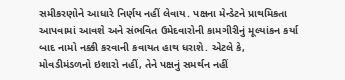સમીકરણોને આધારે નિર્ણય નહીં લેવાય. પક્ષના મેન્ડેટને પ્રાથમિકતા આપવામાં આવશે અને સંભવિત ઉમેદવારોની કામગીરીનું મૂલ્યાંકન કર્યા બાદ નામો નક્કી કરવાની કવાયત હાથ ધરાશે. એટલે કે, મોવડીમંડળનો ઇશારો નહીં, તેને પક્ષનું સમર્થન નહીં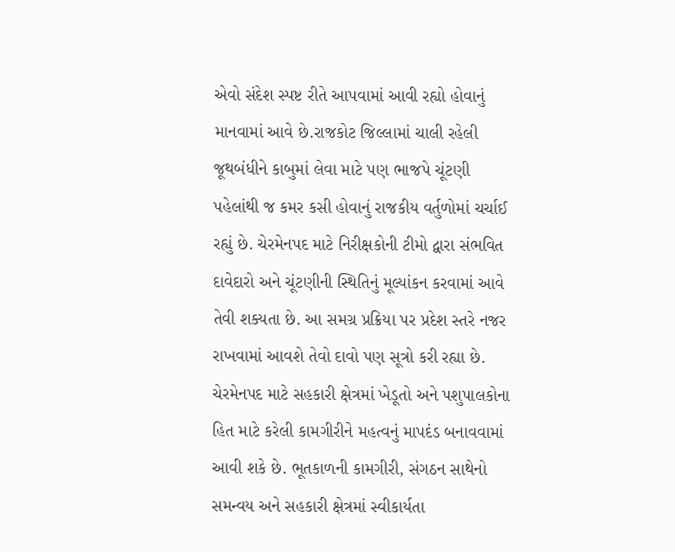એવો સંદેશ સ્પષ્ટ રીતે આપવામાં આવી રહ્યો હોવાનું માનવામાં આવે છે.રાજકોટ જિલ્લામાં ચાલી રહેલી જૂથબંધીને કાબુમાં લેવા માટે પણ ભાજપે ચૂંટણી પહેલાંથી જ કમર કસી હોવાનું રાજકીય વર્તુળોમાં ચર્ચાઈ રહ્યું છે. ચેરમેનપદ માટે નિરીક્ષકોની ટીમો દ્વારા સંભવિત દાવેદારો અને ચૂંટણીની સ્થિતિનું મૂલ્યાંકન કરવામાં આવે તેવી શક્યતા છે. આ સમગ્ર પ્રક્રિયા પર પ્રદેશ સ્તરે નજર રાખવામાં આવશે તેવો દાવો પણ સૂત્રો કરી રહ્યા છે.
ચેરમેનપદ માટે સહકારી ક્ષેત્રમાં ખેડૂતો અને પશુપાલકોના હિત માટે કરેલી કામગીરીને મહત્વનું માપદંડ બનાવવામાં આવી શકે છે. ભૂતકાળની કામગીરી, સંગઠન સાથેનો સમન્વય અને સહકારી ક્ષેત્રમાં સ્વીકાર્યતા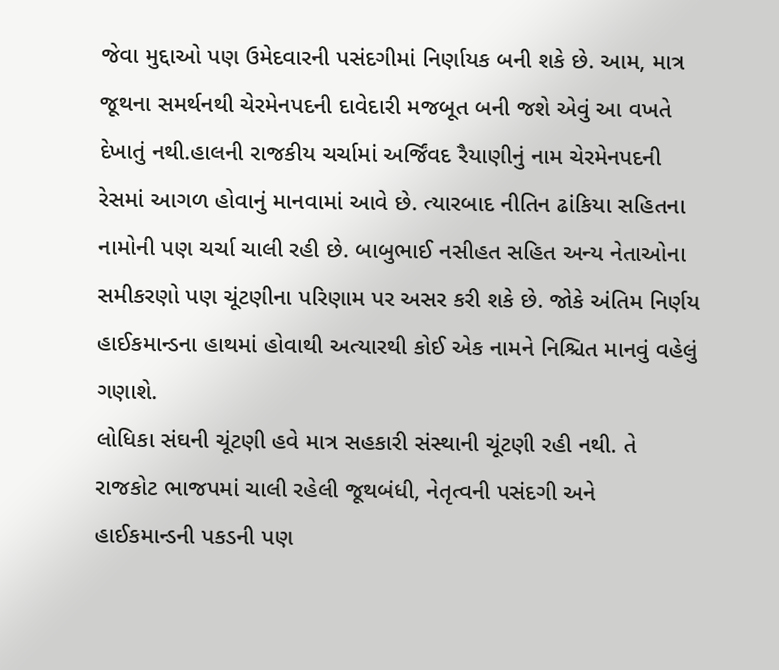જેવા મુદ્દાઓ પણ ઉમેદવારની પસંદગીમાં નિર્ણાયક બની શકે છે. આમ, માત્ર જૂથના સમર્થનથી ચેરમેનપદની દાવેદારી મજબૂત બની જશે એવું આ વખતે દેખાતું નથી.હાલની રાજકીય ચર્ચામાં અર્જિંવદ રૈયાણીનું નામ ચેરમેનપદની રેસમાં આગળ હોવાનું માનવામાં આવે છે. ત્યારબાદ નીતિન ઢાંકિયા સહિતના નામોની પણ ચર્ચા ચાલી રહી છે. બાબુભાઈ નસીહત સહિત અન્ય નેતાઓના સમીકરણો પણ ચૂંટણીના પરિણામ પર અસર કરી શકે છે. જોકે અંતિમ નિર્ણય હાઈકમાન્ડના હાથમાં હોવાથી અત્યારથી કોઈ એક નામને નિશ્ચિત માનવું વહેલું ગણાશે.
લોધિકા સંઘની ચૂંટણી હવે માત્ર સહકારી સંસ્થાની ચૂંટણી રહી નથી. તે રાજકોટ ભાજપમાં ચાલી રહેલી જૂથબંધી, નેતૃત્વની પસંદગી અને હાઈકમાન્ડની પકડની પણ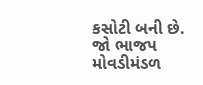કસોટી બની છે. જો ભાજપ મોવડીમંડળ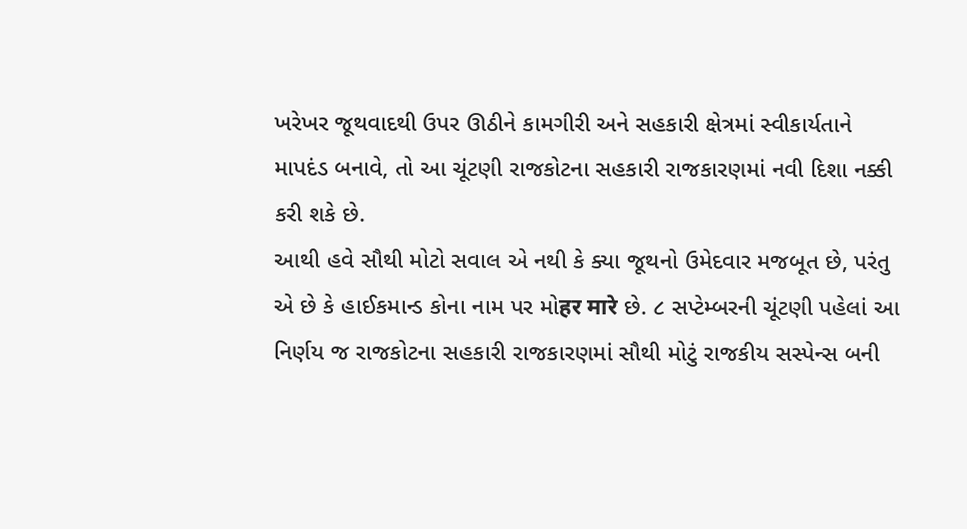ખરેખર જૂથવાદથી ઉપર ઊઠીને કામગીરી અને સહકારી ક્ષેત્રમાં સ્વીકાર્યતાને માપદંડ બનાવે, તો આ ચૂંટણી રાજકોટના સહકારી રાજકારણમાં નવી દિશા નક્કી કરી શકે છે.
આથી હવે સૌથી મોટો સવાલ એ નથી કે ક્યા જૂથનો ઉમેદવાર મજબૂત છે, પરંતુ એ છે કે હાઈકમાન્ડ કોના નામ પર મોहर मारे છે. ૮ સપ્ટેમ્બરની ચૂંટણી પહેલાં આ નિર્ણય જ રાજકોટના સહકારી રાજકારણમાં સૌથી મોટું રાજકીય સસ્પેન્સ બની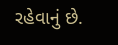રહેવાનું છે.